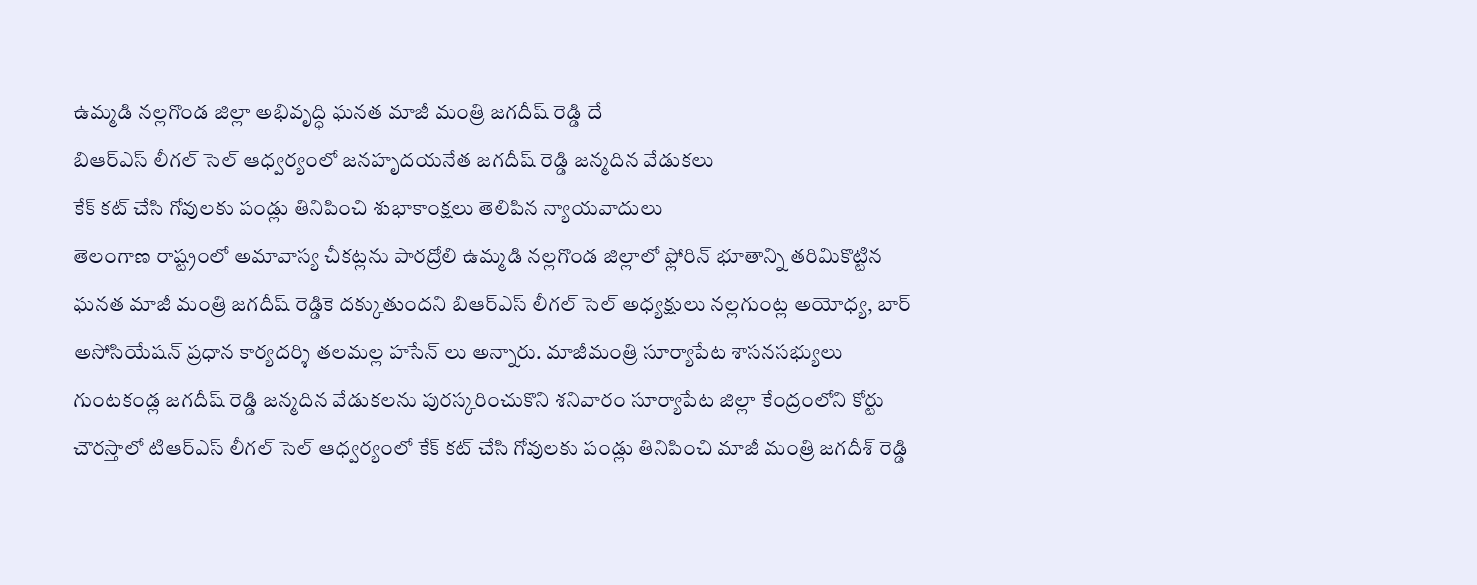ఉమ్మడి నల్లగొండ జిల్లా అభివృద్ధి ఘనత మాజీ మంత్రి జగదీష్ రెడ్డి దే
బిఆర్ఎస్ లీగల్ సెల్ ఆధ్వర్యంలో జనహృదయనేత జగదీష్ రెడ్డి జన్మదిన వేడుకలు
కేక్ కట్ చేసి గోవులకు పండ్లు తినిపించి శుభాకాంక్షలు తెలిపిన న్యాయవాదులు
తెలంగాణ రాష్ట్రంలో అమావాస్య చీకట్లను పారద్రోలి ఉమ్మడి నల్లగొండ జిల్లాలో ఫ్లోరిన్ భూతాన్ని తరిమికొట్టిన ఘనత మాజీ మంత్రి జగదీష్ రెడ్డికె దక్కుతుందని బిఆర్ఎస్ లీగల్ సెల్ అధ్యక్షులు నల్లగుంట్ల అయోధ్య, బార్ అసోసియేషన్ ప్రధాన కార్యదర్శి తలమల్ల హసేన్ లు అన్నారు. మాజీమంత్రి సూర్యాపేట శాసనసభ్యులు గుంటకండ్ల జగదీష్ రెడ్డి జన్మదిన వేడుకలను పురస్కరించుకొని శనివారం సూర్యాపేట జిల్లా కేంద్రంలోని కోర్టు చౌరస్తాలో టిఆర్ఎస్ లీగల్ సెల్ ఆధ్వర్యంలో కేక్ కట్ చేసి గోవులకు పండ్లు తినిపించి మాజీ మంత్రి జగదీశ్ రెడ్డి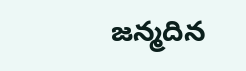జన్మదిన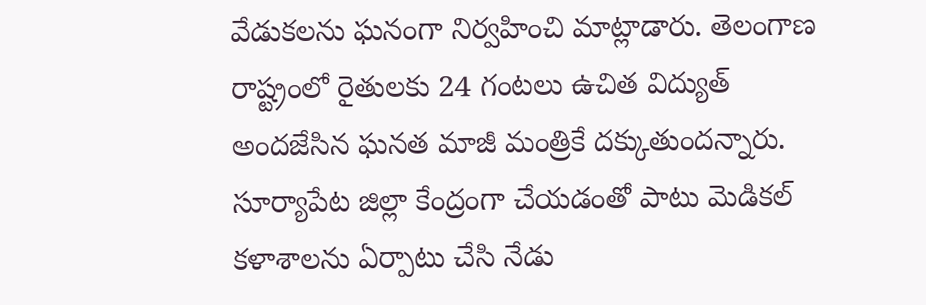వేడుకలను ఘనంగా నిర్వహించి మాట్లాడారు. తెలంగాణ రాష్ట్రంలో రైతులకు 24 గంటలు ఉచిత విద్యుత్ అందజేసిన ఘనత మాజీ మంత్రికే దక్కుతుందన్నారు. సూర్యాపేట జిల్లా కేంద్రంగా చేయడంతో పాటు మెడికల్ కళాశాలను ఏర్పాటు చేసి నేడు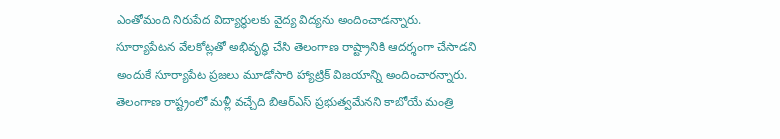ఎంతోమంది నిరుపేద విద్యార్థులకు వైద్య విద్యను అందించాడన్నారు. సూర్యాపేటన వేలకోట్లతో అభివృద్ధి చేసి తెలంగాణ రాష్ట్రానికి ఆదర్శంగా చేసాడని అందుకే సూర్యాపేట ప్రజలు మూడోసారి హ్యాట్రిక్ విజయాన్ని అందించారన్నారు. తెలంగాణ రాష్ట్రంలో మళ్లీ వచ్చేది బిఆర్ఎస్ ప్రభుత్వమేనని కాబోయే మంత్రి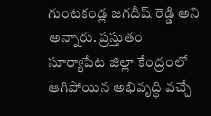గుంటకండ్ల జగదీష్ రెడ్డి అని అన్నారు. ప్రస్తుతం సూర్యాపేట జిల్లా కేంద్రంలో ఆగిపోయిన అభివృద్ధి వచ్చే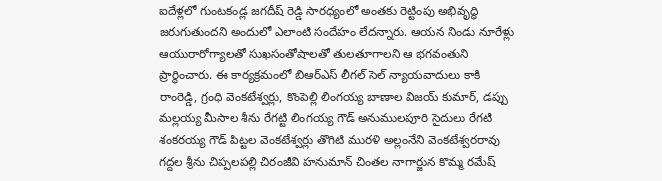ఐదేళ్లలో గుంటకండ్ల జగదీష్ రెడ్డి సారధ్యంలో అంతకు రెట్టింపు అభివృద్ధి జరుగుతుందని అందులో ఎలాంటి సందేహం లేదన్నారు. ఆయన నిండు నూరేళ్లు ఆయురారోగ్యాలతో సుఖసంతోషాలతో తులతూగాలని ఆ భగవంతుని ప్రార్థించారు. ఈ కార్యక్రమంలో బిఆర్ఎస్ లీగల్ సెల్ న్యాయవాదులు కాకి రాంరెడ్డి, గ్రంధి వెంకటేశ్వర్లు, కొంపెల్లి లింగయ్య బాణాల విజయ్ కుమార్, డప్పు మల్లయ్య మీసాల శీను రేగట్టి లింగయ్య గౌడ్ అనుములపూరి సైదులు రేగటి శంకరయ్య గౌడ్ పిట్టల వెంకటేశ్వర్లు తొగిటి మురళి అల్లంనేని వెంకటేశ్వరరావు గద్దల శ్రీను చిప్పలపల్లి చిరంజీవి హనుమాన్ చింతల నాగార్జున కొమ్మ రమేష్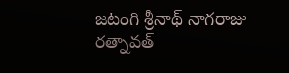జటంగి శ్రీనాథ్ నాగరాజు రత్నావత్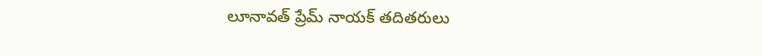లూనావత్ ప్రేమ్ నాయక్ తదితరులు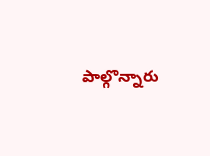పాల్గొన్నారు